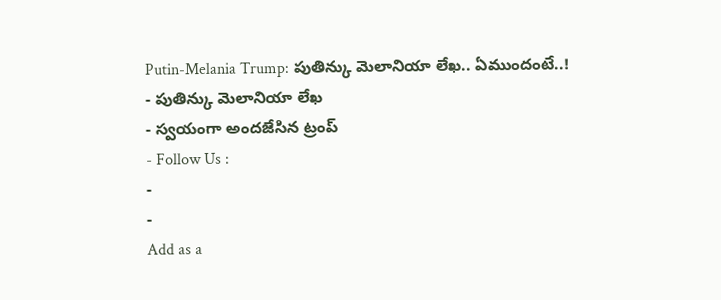Putin-Melania Trump: పుతిన్కు మెలానియా లేఖ.. ఏముందంటే..!
- పుతిన్కు మెలానియా లేఖ
- స్వయంగా అందజేసిన ట్రంప్
- Follow Us :
-
-
Add as a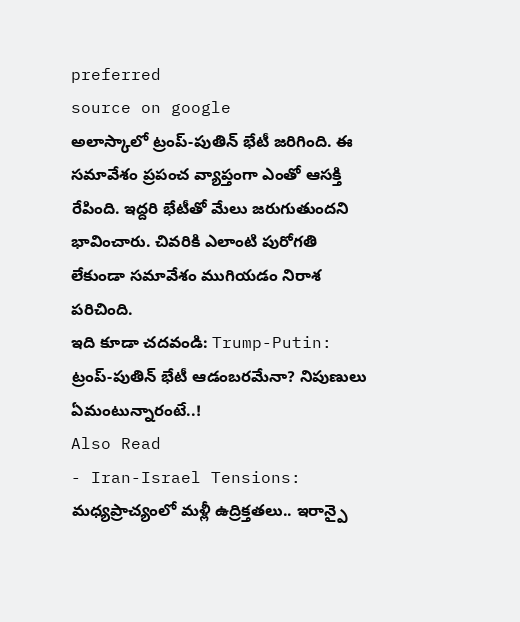preferred
source on google
అలాస్కాలో ట్రంప్-పుతిన్ భేటీ జరిగింది. ఈ సమావేశం ప్రపంచ వ్యాప్తంగా ఎంతో ఆసక్తి రేపింది. ఇద్దరి భేటీతో మేలు జరుగుతుందని భావించారు. చివరికి ఎలాంటి పురోగతి లేకుండా సమావేశం ముగియడం నిరాశ పరిచింది.
ఇది కూడా చదవండి: Trump-Putin: ట్రంప్-పుతిన్ భేటీ ఆడంబరమేనా? నిపుణులు ఏమంటున్నారంటే..!
Also Read
- Iran-Israel Tensions: మధ్యప్రాచ్యంలో మళ్లీ ఉద్రిక్తతలు.. ఇరాన్పై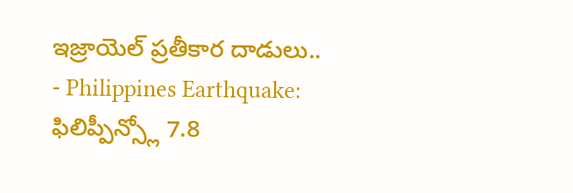ఇజ్రాయెల్ ప్రతీకార దాడులు..
- Philippines Earthquake: ఫిలిప్పీన్స్లో 7.8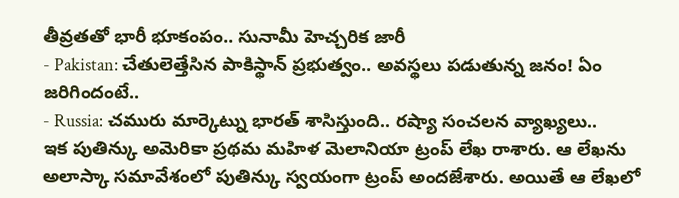తీవ్రతతో భారీ భూకంపం.. సునామీ హెచ్చరిక జారీ
- Pakistan: చేతులెత్తేసిన పాకిస్థాన్ ప్రభుత్వం.. అవస్థలు పడుతున్న జనం! ఏం జరిగిందంటే..
- Russia: చమురు మార్కెట్ను భారత్ శాసిస్తుంది.. రష్యా సంచలన వ్యాఖ్యలు..
ఇక పుతిన్కు అమెరికా ప్రథమ మహిళ మెలానియా ట్రంప్ లేఖ రాశారు. ఆ లేఖను అలాస్కా సమావేశంలో పుతిన్కు స్వయంగా ట్రంప్ అందజేశారు. అయితే ఆ లేఖలో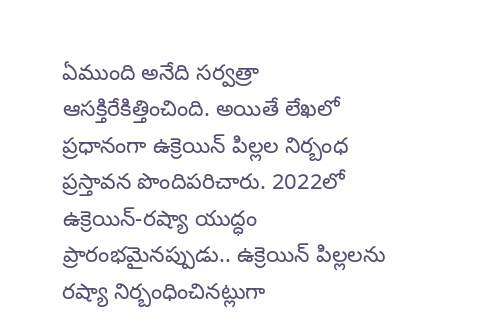ఏముంది అనేది సర్వత్రా ఆసక్తిరేకిత్తించింది. అయితే లేఖలో ప్రధానంగా ఉక్రెయిన్ పిల్లల నిర్బంధ ప్రస్తావన పొందిపరిచారు. 2022లో ఉక్రెయిన్-రష్యా యుద్ధం ప్రారంభమైనప్పుడు.. ఉక్రెయిన్ పిల్లలను రష్యా నిర్బంధించినట్లుగా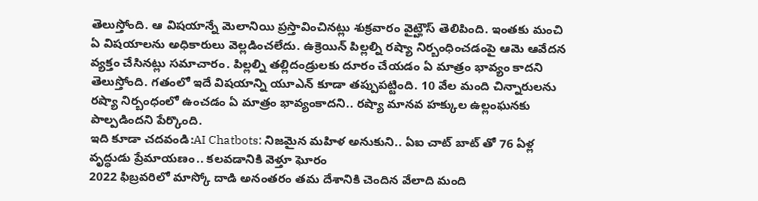తెలుస్తోంది. ఆ విషయాన్నే మెలానియి ప్రస్తావించినట్లు శుక్రవారం వైట్హౌస్ తెలిపింది. ఇంతకు మంచి ఏ విషయాలను అధికారులు వెల్లడించలేదు. ఉక్రెయిన్ పిల్లల్ని రష్యా నిర్బంధించడంపై ఆమె ఆవేదన వ్యక్తం చేసినట్లు సమాచారం. పిల్లల్ని తల్లిదండ్రులకు దూరం చేయడం ఏ మాత్రం భావ్యం కాదని తెలుస్తోంది. గతంలో ఇదే విషయాన్ని యూఎన్ కూడా తప్పుపట్టింది. 10 వేల మంది చిన్నారులను రష్యా నిర్బంధంలో ఉంచడం ఏ మాత్రం భావ్యంకాదని.. రష్యా మానవ హక్కుల ఉల్లంఘనకు పాల్పడిందని పేర్కొంది.
ఇది కూడా చదవండి:AI Chatbots: నిజమైన మహిళ అనుకుని.. ఏఐ చాట్ బాట్ తో 76 ఏళ్ల వృద్ధుడు ప్రేమాయణం.. కలవడానికి వెళ్తూ ఘోరం
2022 ఫిబ్రవరిలో మాస్కో దాడి అనంతరం తమ దేశానికి చెందిన వేలాది మంది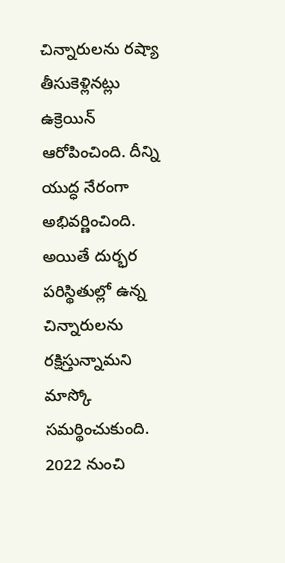చిన్నారులను రష్యా తీసుకెళ్లినట్లు ఉక్రెయిన్ ఆరోపించింది. దీన్ని యుద్ధ నేరంగా అభివర్ణించింది. అయితే దుర్భర పరిస్థితుల్లో ఉన్న చిన్నారులను రక్షిస్తున్నామని మాస్కో సమర్థించుకుంది.
2022 నుంచి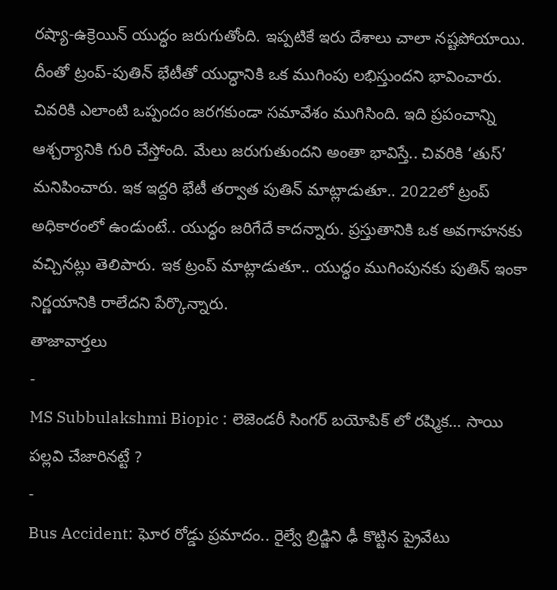రష్యా-ఉక్రెయిన్ యుద్ధం జరుగుతోంది. ఇప్పటికే ఇరు దేశాలు చాలా నష్టపోయాయి. దీంతో ట్రంప్-పుతిన్ భేటీతో యుద్ధానికి ఒక ముగింపు లభిస్తుందని భావించారు. చివరికి ఎలాంటి ఒప్పందం జరగకుండా సమావేశం ముగిసింది. ఇది ప్రపంచాన్ని ఆశ్చర్యానికి గురి చేస్తోంది. మేలు జరుగుతుందని అంతా భావిస్తే.. చివరికి ‘తుస్’ మనిపించారు. ఇక ఇద్దరి భేటీ తర్వాత పుతిన్ మాట్లాడుతూ.. 2022లో ట్రంప్ అధికారంలో ఉండుంటే.. యుద్ధం జరిగేదే కాదన్నారు. ప్రస్తుతానికి ఒక అవగాహనకు వచ్చినట్లు తెలిపారు. ఇక ట్రంప్ మాట్లాడుతూ.. యుద్ధం ముగింపునకు పుతిన్ ఇంకా నిర్ణయానికి రాలేదని పేర్కొన్నారు.
తాజావార్తలు
-
MS Subbulakshmi Biopic : లెజెండరీ సింగర్ బయోపిక్ లో రష్మిక… సాయి పల్లవి చేజారినట్టే ?
-
Bus Accident: ఘోర రోడ్డు ప్రమాదం.. రైల్వే బ్రిడ్జిని ఢీ కొట్టిన ప్రైవేటు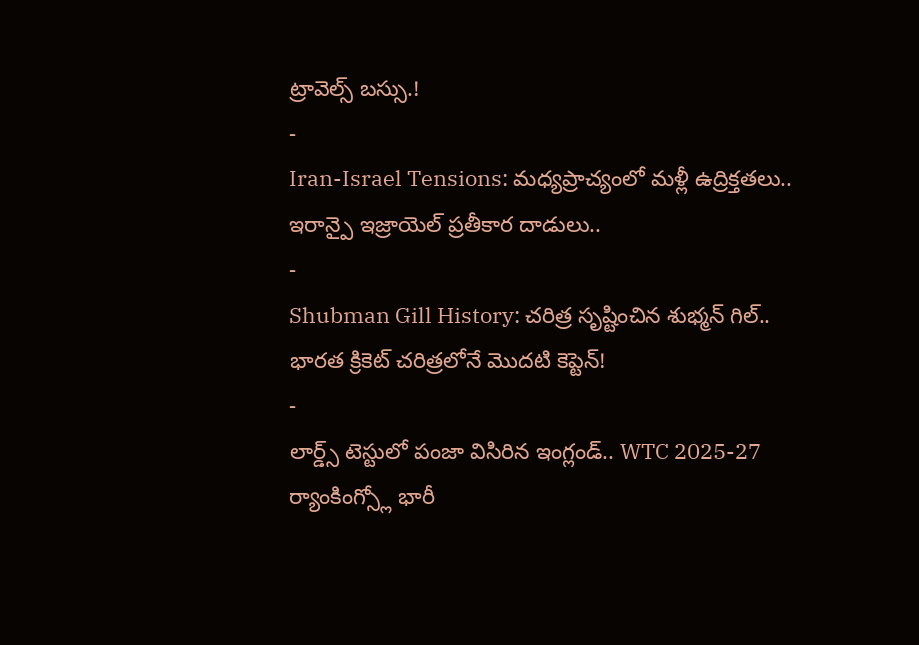ట్రావెల్స్ బస్సు.!
-
Iran-Israel Tensions: మధ్యప్రాచ్యంలో మళ్లీ ఉద్రిక్తతలు.. ఇరాన్పై ఇజ్రాయెల్ ప్రతీకార దాడులు..
-
Shubman Gill History: చరిత్ర సృష్టించిన శుభ్మన్ గిల్.. భారత క్రికెట్ చరిత్రలోనే మొదటి కెప్టెన్!
-
లార్డ్స్ టెస్టులో పంజా విసిరిన ఇంగ్లండ్.. WTC 2025-27 ర్యాంకింగ్స్లో భారీ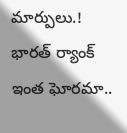మార్పులు.! భారత్ ర్యాంక్ ఇంత ఘోరమా..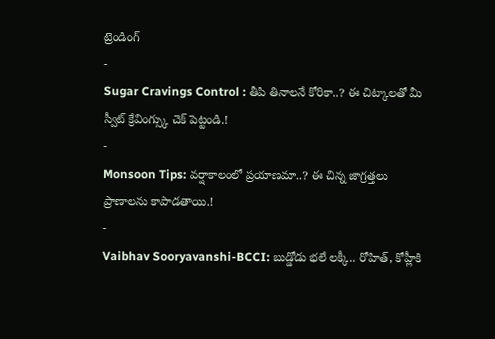ట్రెండింగ్
-
Sugar Cravings Control : తీపి తినాలనే కోరికా..? ఈ చిట్కాలతో మీ స్వీట్ క్రేవింగ్స్కు చెక్ పెట్టండి.!
-
Monsoon Tips: వర్షాకాలంలో ప్రయాణమా..? ఈ చిన్న జాగ్రత్తలు ప్రాణాలను కాపాడతాయి.!
-
Vaibhav Sooryavanshi-BCCI: బుడ్డోడు భలే లక్కీ.. రోహిత్, కోహ్లీకి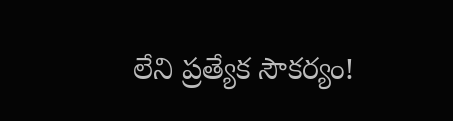లేని ప్రత్యేక సౌకర్యం!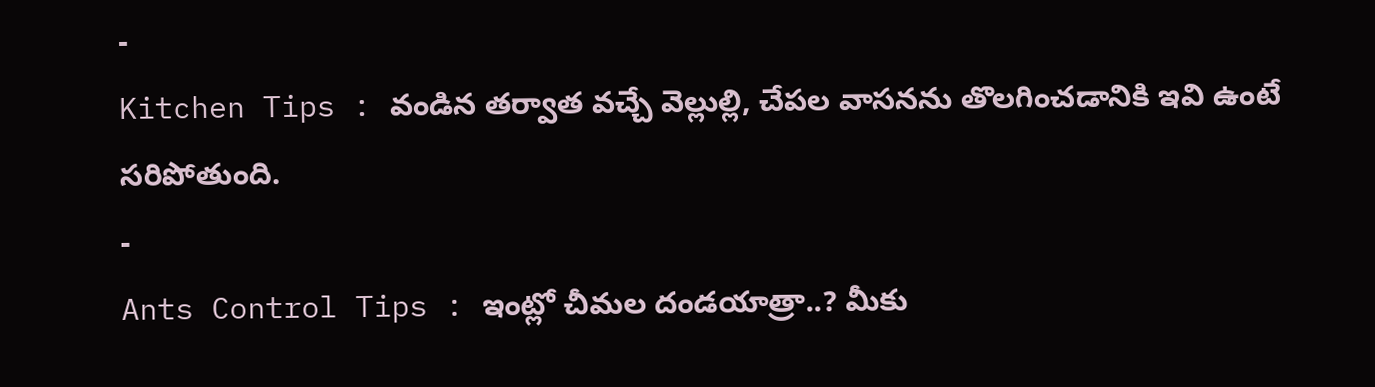-
Kitchen Tips : వండిన తర్వాత వచ్చే వెల్లుల్లి, చేపల వాసనను తొలగించడానికి ఇవి ఉంటే సరిపోతుంది.
-
Ants Control Tips : ఇంట్లో చీమల దండయాత్రా..? మీకు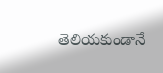తెలియకుండానే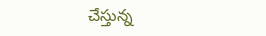చేస్తున్న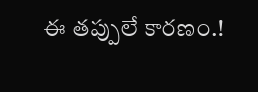ఈ తప్పులే కారణం.!